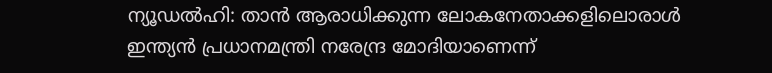ന്യൂഡൽഹി: താൻ ആരാധിക്കുന്ന ലോകനേതാക്കളിലൊരാൾ ഇന്ത്യൻ പ്രധാനമന്ത്രി നരേന്ദ്ര മോദിയാണെന്ന്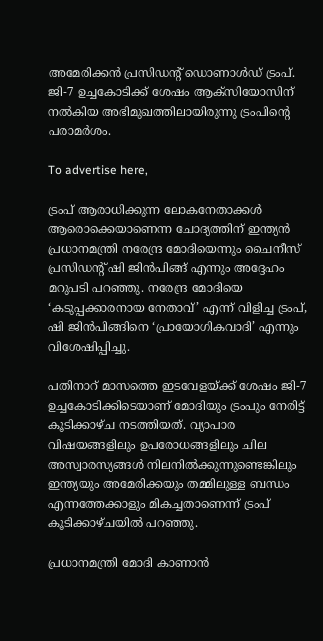അമേരിക്കൻ പ്രസിഡന്റ് ഡൊണാൾഡ് ട്രംപ്. ജി-7 ഉച്ചകോടിക്ക് ശേഷം ആക്സിയോസിന് നൽകിയ അഭിമുഖത്തിലായിരുന്നു ട്രംപിൻ്റെ പരാമർശം.

To advertise here,

ട്രംപ് ആരാധിക്കുന്ന ലോകനേതാക്കൾ ആരൊക്കെയാണെന്ന ചോദ്യത്തിന് ഇന്ത്യൻ പ്രധാനമന്ത്രി നരേന്ദ്ര മോദിയെന്നും ചൈനീസ് പ്രസിഡൻ്റ് ഷി ജിൻപിങ്ങ് എന്നും അദ്ദേഹം മറുപടി പറഞ്ഞു. നരേന്ദ്ര മോദിയെ ‘കടുപ്പക്കാരനായ നേതാവ്’ എന്ന് വിളിച്ച ട്രംപ്, ഷി ജിൻപിങ്ങിനെ ‘പ്രായോഗികവാദി’ എന്നും വിശേഷിപ്പിച്ചു.

പതിനാറ് മാസത്തെ ഇടവേളയ്ക്ക് ശേഷം ജി-7 ഉച്ചകോടിക്കിടെയാണ് മോദിയും ട്രംപും നേരിട്ട് കൂടിക്കാഴ്ച നടത്തിയത്. വ്യാപാര വിഷയങ്ങളിലും ഉപരോധങ്ങളിലും ചില അസ്വാരസ്യങ്ങൾ നിലനിൽക്കുന്നുണ്ടെങ്കിലും ഇന്ത്യയും അമേരിക്കയും തമ്മിലുള്ള ബന്ധം എന്നത്തേക്കാളും മികച്ചതാണെന്ന് ട്രംപ് കൂടിക്കാഴ്ചയിൽ പറഞ്ഞു.

പ്രധാനമന്ത്രി മോദി കാണാൻ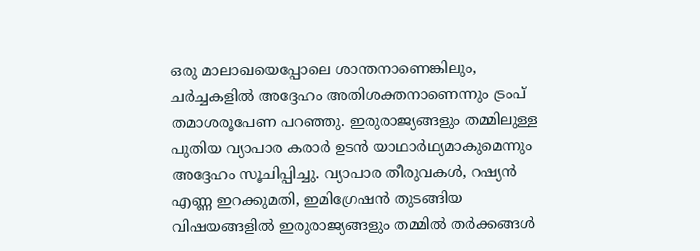ഒരു മാലാഖയെപ്പോലെ ശാന്തനാണെങ്കിലും, ചർച്ചകളിൽ അദ്ദേഹം അതിശക്തനാണെന്നും ട്രംപ് തമാശരൂപേണ പറഞ്ഞു. ഇരുരാജ്യങ്ങളും തമ്മിലുള്ള പുതിയ വ്യാപാര കരാർ ഉടൻ യാഥാർഥ്യമാകുമെന്നും അദ്ദേഹം സൂചിപ്പിച്ചു. വ്യാപാര തീരുവകൾ, റഷ്യൻ എണ്ണ ഇറക്കുമതി, ഇമിഗ്രേഷൻ തുടങ്ങിയ വിഷയങ്ങളിൽ ഇരുരാജ്യങ്ങളും തമ്മിൽ തർക്കങ്ങൾ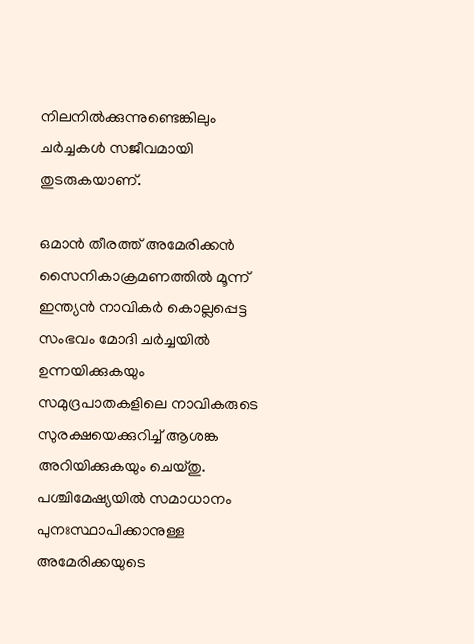നിലനിൽക്കുന്നുണ്ടെങ്കിലും ചർച്ചകൾ സജീവമായി തുടരുകയാണ്.

ഒമാൻ തീരത്ത് അമേരിക്കൻ സൈനികാക്രമണത്തിൽ മൂന്ന് ഇന്ത്യൻ നാവികർ കൊല്ലപ്പെട്ട സംഭവം മോദി ചർച്ചയിൽ ഉന്നയിക്കുകയും സമുദ്രപാതകളിലെ നാവികരുടെ സുരക്ഷയെക്കുറിച്ച് ആശങ്ക അറിയിക്കുകയും ചെയ്തു. പശ്ചിമേഷ്യയിൽ സമാധാനം പുനഃസ്ഥാപിക്കാനുള്ള അമേരിക്കയുടെ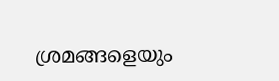ശ്രമങ്ങളെയും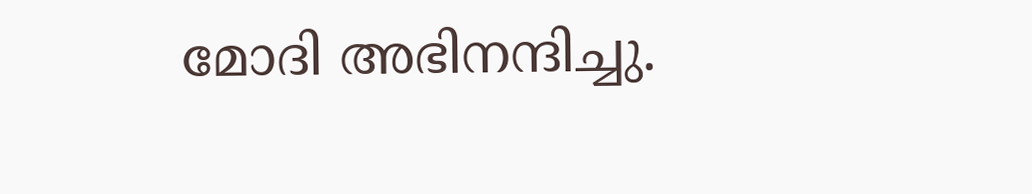മോദി അഭിനന്ദിച്ചു.